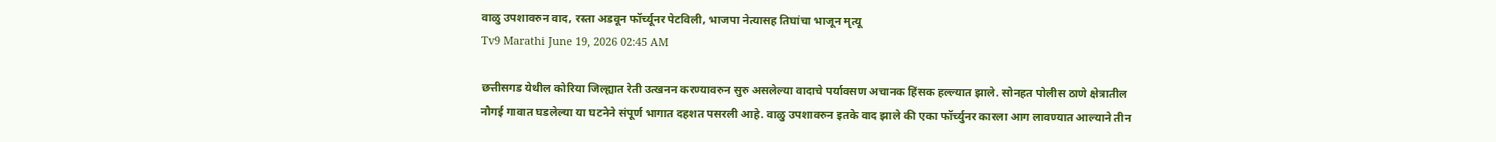वाळु उपशावरुन वाद, रस्ता अडवून फॉर्च्यूनर पेटविली, भाजपा नेत्यासह तिघांचा भाजून मृत्यू
Tv9 Marathi June 19, 2026 02:45 AM

छत्तीसगड येथील कोरिया जिल्ह्यात रेती उत्खनन करण्यावरुन सुरु असलेल्या वादाचे पर्यावसण अचानक हिंसक हल्ल्यात झाले. सोनहत पोलीस ठाणे क्षेत्रातील नौगई गावात घडलेल्या या घटनेने संपूर्ण भागात दहशत पसरली आहे. वाळु उपशावरुन इतके वाद झाले की एका फॉर्च्युनर कारला आग लावण्यात आल्याने तीन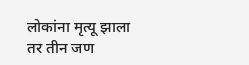लोकांना मृत्यू झाला तर तीन जण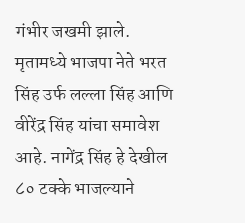गंभीर जखमी झाले. मृतामध्ये भाजपा नेते भरत सिंह उर्फ लल्ला सिंह आणि वीरेंद्र सिंह यांचा समावेश आहे. नागेंद्र सिंह हे देखील ८० टक्के भाजल्याने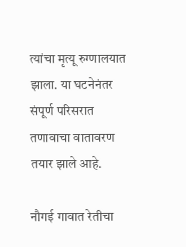त्यांचा मृत्यू रुग्णालयात झाला. या घटनेनंतर संपूर्ण परिसरात तणावाचा वातावरण तयार झाले आहे.

नौगई गावात रेतीचा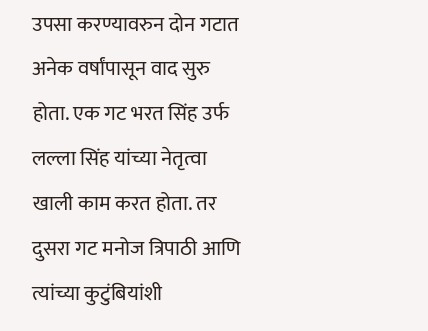उपसा करण्यावरुन दोन गटात अनेक वर्षांपासून वाद सुरु होता. एक गट भरत सिंह उर्फ लल्ला सिंह यांच्या नेतृत्वा खाली काम करत होता. तर दुसरा गट मनोज त्रिपाठी आणि त्यांच्या कुटुंबियांशी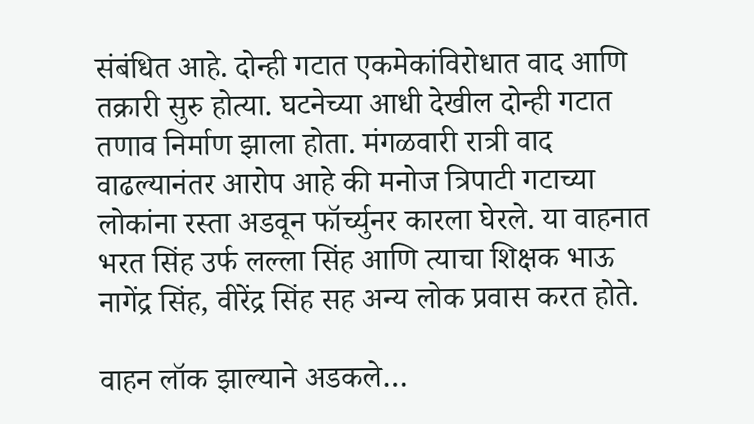संबंधित आहे. दोन्ही गटात एकमेकांविरोधात वाद आणि तक्रारी सुरु होत्या. घटनेच्या आधी देखील दोन्ही गटात तणाव निर्माण झाला होता. मंगळवारी रात्री वाद वाढल्यानंतर आरोप आहे की मनोज त्रिपाटी गटाच्या लोकांना रस्ता अडवून फॉर्च्युनर कारला घेरले. या वाहनात भरत सिंह उर्फ लल्ला सिंह आणि त्याचा शिक्षक भाऊ नागेंद्र सिंह, वीरेंद्र सिंह सह अन्य लोक प्रवास करत होते.

वाहन लॉक झाल्याने अडकले…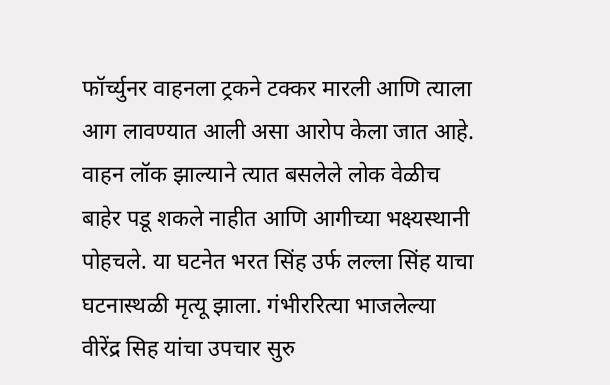फॉर्च्युनर वाहनला ट्रकने टक्कर मारली आणि त्याला आग लावण्यात आली असा आरोप केला जात आहे. वाहन लॉक झाल्याने त्यात बसलेले लोक वेळीच बाहेर पडू शकले नाहीत आणि आगीच्या भक्ष्यस्थानी पोहचले. या घटनेत भरत सिंह उर्फ लल्ला सिंह याचा घटनास्थळी मृत्यू झाला. गंभीररित्या भाजलेल्या वीरेंद्र सिह यांचा उपचार सुरु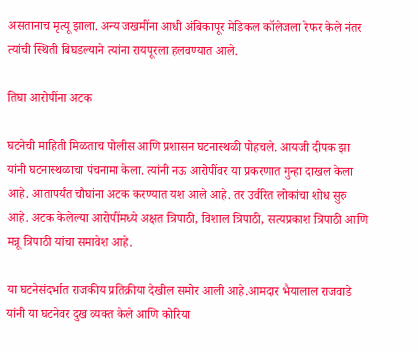असतानाच मृत्यू झाला. अन्य जखमींना आधी अंबिकापूर मेडिकल कॉलेजला रेफर केले नंतर त्यांची स्थिती बिघडल्याने त्यांना रायपूरला हलवण्यात आले.

तिघा आरोपींना अटक

घटनेची माहिती मिळताच पोलीस आणि प्रशासन घटनास्थळी पोहचले. आयजी दीपक झा यांनी घटनास्थळाचा पंचनामा केला. त्यांनी नऊ आरोपींवर या प्रकरणात गुन्हा दाखल केला आहे. आतापर्यंत चौघांना अटक करण्यात यश आले आहे. तर उर्वरित लोकांचा शोध सुरु आहे. अटक केलेल्या आरोपींमध्ये अक्षत त्रिपाठी, विशाल त्रिपाठी, सत्यप्रकाश त्रिपाठी आणि मन्नू त्रिपाठी यांचा समावेश आहे.

या घटनेसंदर्भात राजकीय प्रतिक्रीया देखील समोर आली आहे.आमदार भैयालाल राजवाडे यांनी या घटनेवर दुख व्यक्त केले आणि कोरिया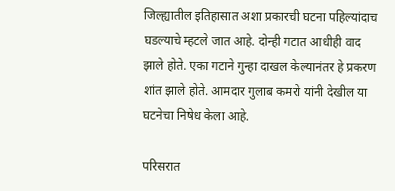जिल्ह्यातील इतिहासात अशा प्रकारची घटना पहिल्यांदाच घडल्याचे म्हटले जात आहे. दोन्ही गटात आधीही वाद झाले होते. एका गटाने गुन्हा दाखल केल्यानंतर हे प्रकरण शांत झाले होते. आमदार गुलाब कमरो यांनी देखील या घटनेचा निषेध केला आहे.

परिसरात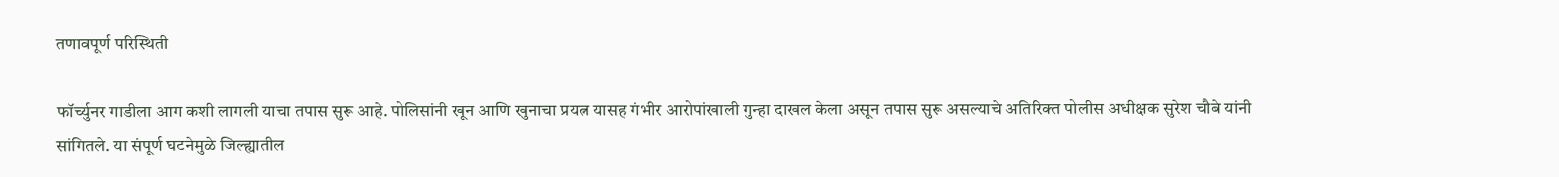तणावपूर्ण परिस्थिती

फॉर्च्युनर गाडीला आग कशी लागली याचा तपास सुरू आहे. पोलिसांनी खून आणि खुनाचा प्रयत्न यासह गंभीर आरोपांखाली गुन्हा दाखल केला असून तपास सुरू असल्याचे अतिरिक्त पोलीस अधीक्षक सुरेश चौबे यांनी सांगितले. या संपूर्ण घटनेमुळे जिल्ह्यातील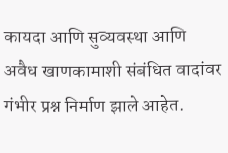कायदा आणि सुव्यवस्था आणि अवैध खाणकामाशी संबंधित वादांवर गंभीर प्रश्न निर्माण झाले आहेत.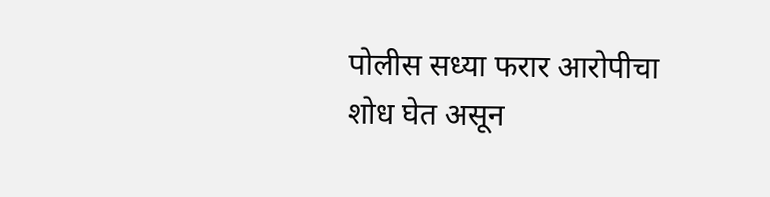पोलीस सध्या फरार आरोपीचा शोध घेत असून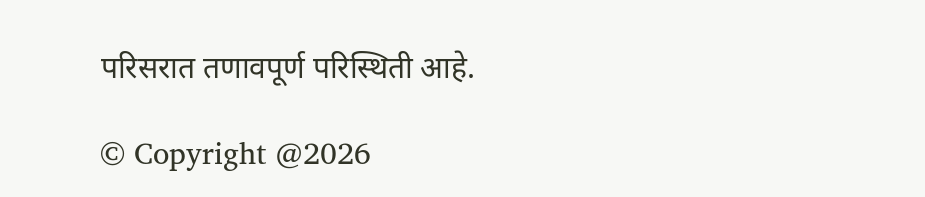परिसरात तणावपूर्ण परिस्थिती आहे.

© Copyright @2026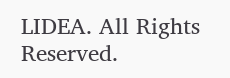LIDEA. All Rights Reserved.